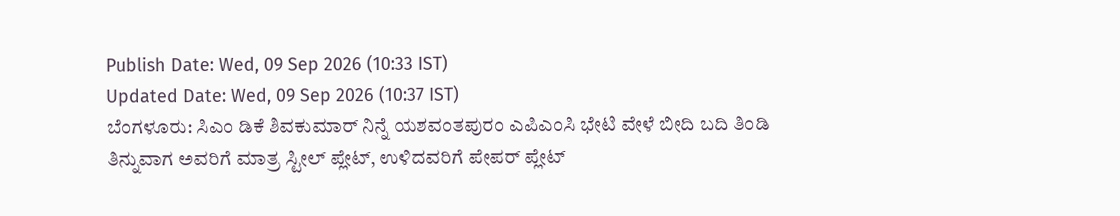Publish Date: Wed, 09 Sep 2026 (10:33 IST)
Updated Date: Wed, 09 Sep 2026 (10:37 IST)
ಬೆಂಗಳೂರು: ಸಿಎಂ ಡಿಕೆ ಶಿವಕುಮಾರ್ ನಿನ್ನೆ ಯಶವಂತಪುರಂ ಎಪಿಎಂಸಿ ಭೇಟಿ ವೇಳೆ ಬೀದಿ ಬದಿ ತಿಂಡಿ ತಿನ್ನುವಾಗ ಅವರಿಗೆ ಮಾತ್ರ ಸ್ಟೀಲ್ ಪ್ಲೇಟ್, ಉಳಿದವರಿಗೆ ಪೇಪರ್ ಪ್ಲೇಟ್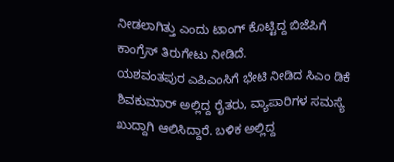ನೀಡಲಾಗಿತ್ತು ಎಂದು ಟಾಂಗ್ ಕೊಟ್ಟಿದ್ದ ಬಿಜೆಪಿಗೆ ಕಾಂಗ್ರೆಸ್ ತಿರುಗೇಟು ನೀಡಿದೆ.
ಯಶವಂತಪುರ ಎಪಿಎಂಸಿಗೆ ಭೇಟಿ ನೀಡಿದ ಸಿಎಂ ಡಿಕೆ ಶಿವಕುಮಾರ್ ಅಲ್ಲಿದ್ದ ರೈತರು, ವ್ಯಾಪಾರಿಗಳ ಸಮಸ್ಯೆ ಖುದ್ದಾಗಿ ಆಲಿಸಿದ್ದಾರೆ. ಬಳಿಕ ಅಲ್ಲಿದ್ದ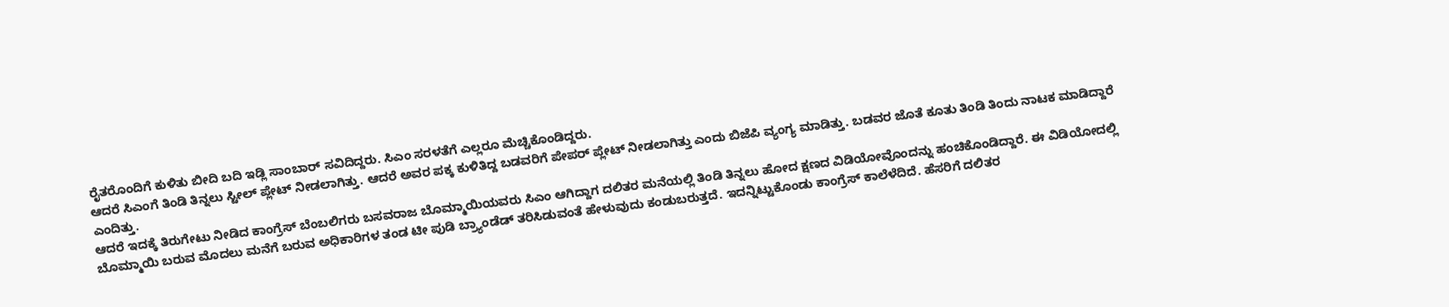ರೈತರೊಂದಿಗೆ ಕುಳಿತು ಬೀದಿ ಬದಿ ಇಡ್ಲಿ ಸಾಂಬಾರ್ ಸವಿದಿದ್ದರು. ಸಿಎಂ ಸರಳತೆಗೆ ಎಲ್ಲರೂ ಮೆಚ್ಚಿಕೊಂಡಿದ್ದರು.
ಆದರೆ ಸಿಎಂಗೆ ತಿಂಡಿ ತಿನ್ನಲು ಸ್ಟೀಲ್ ಪ್ಲೇಟ್ ನೀಡಲಾಗಿತ್ತು. ಆದರೆ ಅವರ ಪಕ್ಕ ಕುಳಿತಿದ್ದ ಬಡವರಿಗೆ ಪೇಪರ್ ಪ್ಲೇಟ್ ನೀಡಲಾಗಿತ್ತು ಎಂದು ಬಿಜೆಪಿ ವ್ಯಂಗ್ಯ ಮಾಡಿತ್ತು. ಬಡವರ ಜೊತೆ ಕೂತು ತಿಂಡಿ ತಿಂದು ನಾಟಕ ಮಾಡಿದ್ದಾರೆ ಎಂದಿತ್ತು.
ಆದರೆ ಇದಕ್ಕೆ ತಿರುಗೇಟು ನೀಡಿದ ಕಾಂಗ್ರೆಸ್ ಬೆಂಬಲಿಗರು ಬಸವರಾಜ ಬೊಮ್ಮಾಯಿಯವರು ಸಿಎಂ ಆಗಿದ್ದಾಗ ದಲಿತರ ಮನೆಯಲ್ಲಿ ತಿಂಡಿ ತಿನ್ನಲು ಹೋದ ಕ್ಷಣದ ವಿಡಿಯೋವೊಂದನ್ನು ಹಂಚಿಕೊಂಡಿದ್ದಾರೆ. ಈ ವಿಡಿಯೋದಲ್ಲಿ ಬೊಮ್ಮಾಯಿ ಬರುವ ಮೊದಲು ಮನೆಗೆ ಬರುವ ಅಧಿಕಾರಿಗಳ ತಂಡ ಟೀ ಪುಡಿ ಬ್ರ್ಯಾಂಡೆಡ್ ತರಿಸಿಡುವಂತೆ ಹೇಳುವುದು ಕಂಡುಬರುತ್ತದೆ. ಇದನ್ನಿಟ್ಟುಕೊಂಡು ಕಾಂಗ್ರೆಸ್ ಕಾಲೆಳೆದಿದೆ. ಹೆಸರಿಗೆ ದಲಿತರ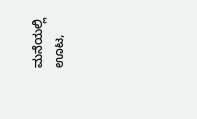ಮನೆಯಲ್ಲಿ ಊಟ,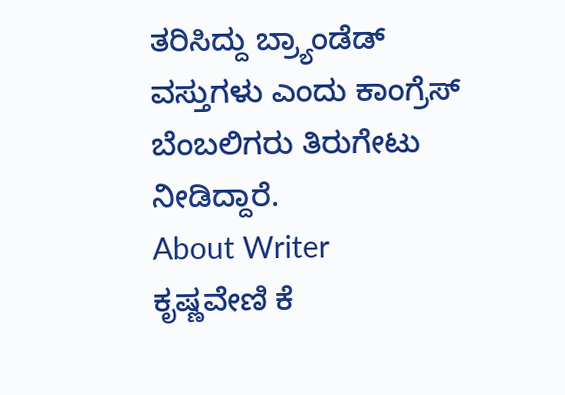ತರಿಸಿದ್ದು ಬ್ರ್ಯಾಂಡೆಡ್ ವಸ್ತುಗಳು ಎಂದು ಕಾಂಗ್ರೆಸ್ ಬೆಂಬಲಿಗರು ತಿರುಗೇಟು ನೀಡಿದ್ದಾರೆ.
About Writer
ಕೃಷ್ಣವೇಣಿ ಕೆ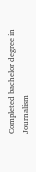Completed bachelor degree in Journalism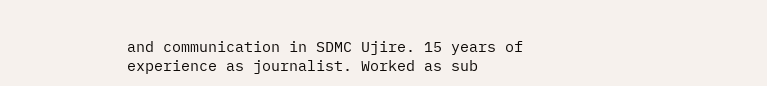and communication in SDMC Ujire. 15 years of experience as journalist. Worked as sub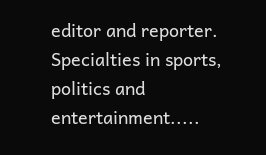editor and reporter. Specialties in sports, politics and entertainment.....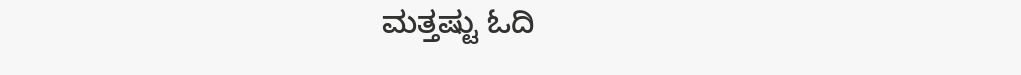ಮತ್ತಷ್ಟು ಓದಿ